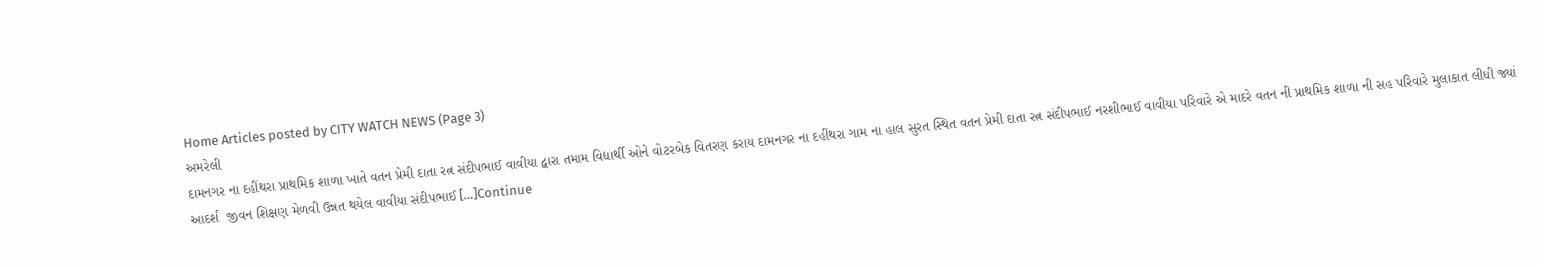Home Articles posted by CITY WATCH NEWS (Page 3)
અમરેલી
દામનગર ના દહીંથરા પ્રાથમિક શાળા ખાતે વતન પ્રેમી દાતા રત્ન સંદીપભાઈ વાવીયા દ્વારા તમામ વિદ્યાર્થી ઓને વોટરબેક વિતરણ કરાય દામનગર ના દહીંથરા ગામ ના હાલ સુરત સ્થિત વતન પ્રેમી દાતા રત્ન સંદીપભાઈ નરશીભાઈ વાવીયા પરિવારે એ માદરે વતન ની પ્રાથમિક શાળા ની સહ પરિવારે મુલાકાત લીધી જ્યાં આદર્શ  જીવન શિક્ષણ મેળવી ઉન્નત થયેલ વાવીયા સંદીપભાઈ […]Continue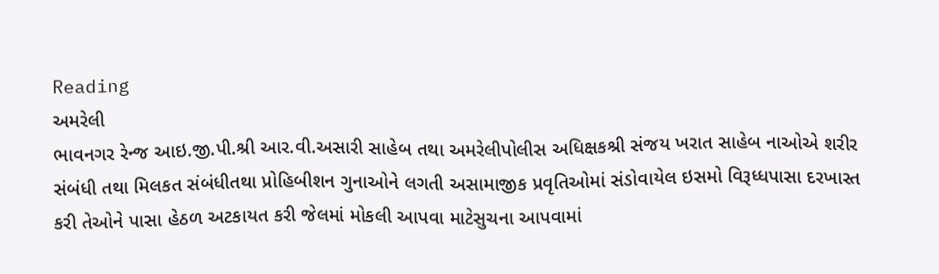Reading
અમરેલી
ભાવનગર રેન્‍જ આઇ.જી.પી.શ્રી આર.વી.અસારી સાહેબ તથા અમરેલીપોલીસ અધિક્ષકશ્રી સંજય ખરાત સાહેબ નાઓએ શરીર સંબંધી તથા મિલકત સંબંધીતથા પ્રોહિબીશન ગુનાઓને લગતી અસામાજીક પ્રવૃતિઓમાં સંડોવાયેલ ઇસમો વિરૂધ્ધપાસા દરખાસ્ત કરી તેઓને પાસા હેઠળ અટકાયત કરી જેલમાં મોકલી આપવા માટેસુચના આપવામાં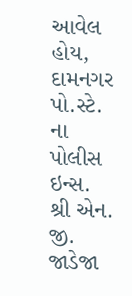આવેલ હોય, દામનગર પો.સ્ટે. ના પોલીસ ઇન્‍સ. શ્રી એન. જી. જાડેજા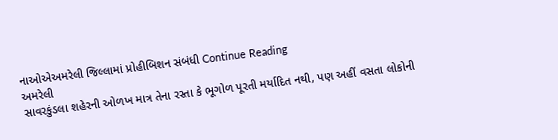નાઓએઅમરેલી જિલ્લામાં પ્રોહીબિશન સંબંધી Continue Reading
અમરેલી
સાવરકુંડલા શહેરની ઓળખ માત્ર તેના રસ્તા કે ભૂગોળ પૂરતી મર્યાદિત નથી, પણ અહીં વસતા લોકોની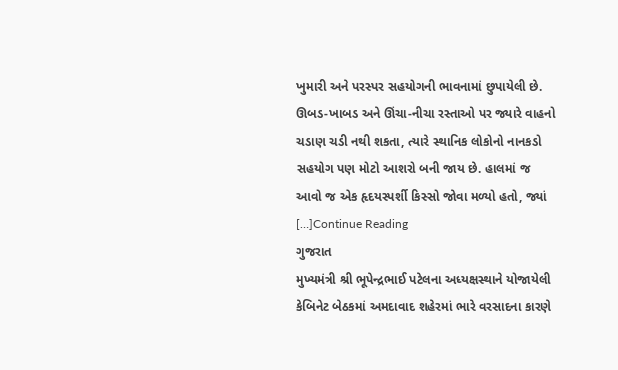ખુમારી અને પરસ્પર સહયોગની ભાવનામાં છુપાયેલી છે. ઊબડ-ખાબડ અને ઊંચા-નીચા રસ્તાઓ પર જ્યારે વાહનો ચડાણ ચડી નથી શકતા, ત્યારે સ્થાનિક લોકોનો નાનકડો સહયોગ પણ મોટો આશરો બની જાય છે. હાલમાં જ આવો જ એક હૃદયસ્પર્શી કિસ્સો જોવા મળ્યો હતો, જ્યાં […]Continue Reading
ગુજરાત
મુખ્યમંત્રી શ્રી ભૂપેન્દ્રભાઈ પટેલના અધ્યક્ષસ્થાને યોજાયેલી કેબિનેટ બેઠકમાં અમદાવાદ શહેરમાં ભારે વરસાદના કારણે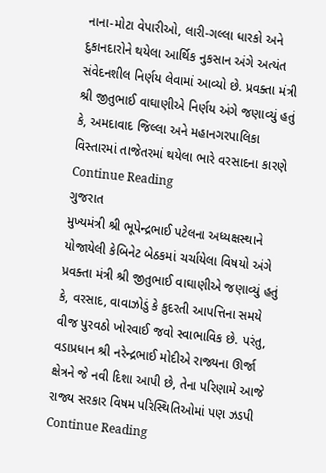નાના-મોટા વેપારીઓ, લારી-ગલ્લા ધારકો અને દુકાનદારોને થયેલા આર્થિક નુકસાન અંગે અત્યંત સંવેદનશીલ નિર્ણય લેવામાં આવ્યો છે. પ્રવક્તા મંત્રી શ્રી જીતુભાઈ વાઘાણીએ નિર્ણય અંગે જણાવ્યું હતું કે, અમદાવાદ જિલ્લા અને મહાનગરપાલિકા વિસ્તારમાં તાજેતરમાં થયેલા ભારે વરસાદના કારણે Continue Reading
ગુજરાત
મુખ્યમંત્રી શ્રી ભૂપેન્દ્રભાઈ પટેલના અધ્યક્ષસ્થાને યોજાયેલી કેબિનેટ બેઠકમાં ચર્ચાયેલા વિષયો અંગે પ્રવક્તા મંત્રી શ્રી જીતુભાઈ વાઘાણીએ જણાવ્યું હતું કે, વરસાદ, વાવાઝોડું કે કુદરતી આપત્તિના સમયે વીજ પુરવઠો ખોરવાઈ જવો સ્વાભાવિક છે. પરંતુ, વડાપ્રધાન શ્રી નરેન્દ્રભાઈ મોદીએ રાજ્યના ઊર્જા ક્ષેત્રને જે નવી દિશા આપી છે, તેના પરિણામે આજે રાજ્ય સરકાર વિષમ પરિસ્થિતિઓમાં પણ ઝડપી Continue Reading